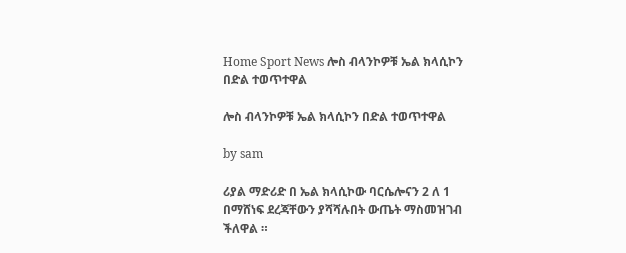Home Sport News ሎስ ብላንኮዎቹ ኤል ክላሲኮን በድል ተወጥተዋል

ሎስ ብላንኮዎቹ ኤል ክላሲኮን በድል ተወጥተዋል

by sam

ሪያል ማድሪድ በ ኤል ክላሲኮው ባርሴሎናን 2 ለ 1 በማሸነፍ ደረጃቸውን ያሻሻሉበት ውጤት ማስመዝገብ ችለዋል ።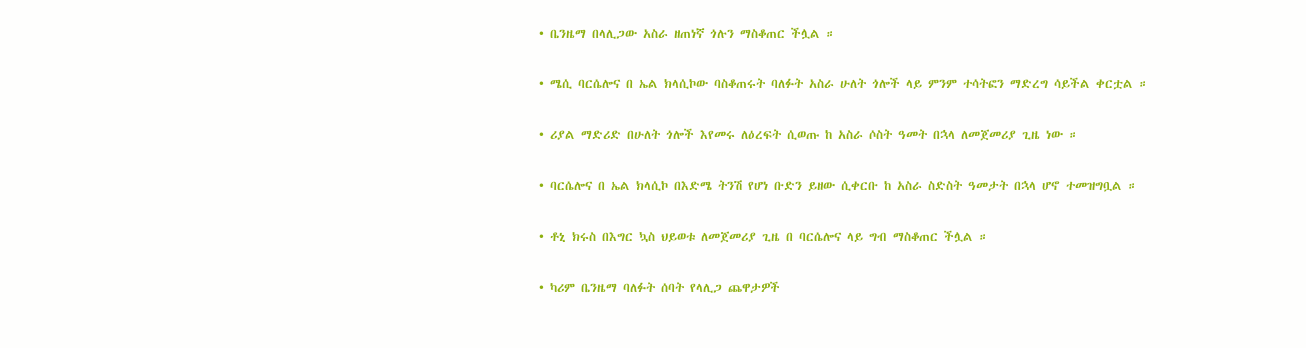• ቤንዜማ በላሊጋው አስራ ዘጠነኛ ጎሉን ማስቆጠር ችሏል ።

• ሜሲ ባርሴሎና በ ኤል ክላሲኮው ባስቆጠሩት ባለፉት አስራ ሁለት ጎሎች ላይ ምንም ተሳትፎን ማድረግ ሳይችል ቀርቷል ።

• ሪያል ማድሪድ በሁለት ጎሎች እየመሩ ለዕረፍት ሲወጡ ከ አስራ ሶስት ዓመት በኋላ ለመጀመሪያ ጊዜ ነው ።

• ባርሴሎና በ ኤል ክላሲኮ በእድሜ ትንሽ የሆነ ቡድን ይዘው ሲቀርቡ ከ አስራ ስድስት ዓመታት በኋላ ሆኖ ተመዝግቧል ።

• ቶኒ ክሩስ በእግር ኳስ ህይወቱ ለመጀመሪያ ጊዜ በ ባርሴሎና ላይ ግብ ማስቆጠር ችሏል ።

• ካሪም ቤንዜማ ባለፉት ሰባት የላሊጋ ጨዋታዎች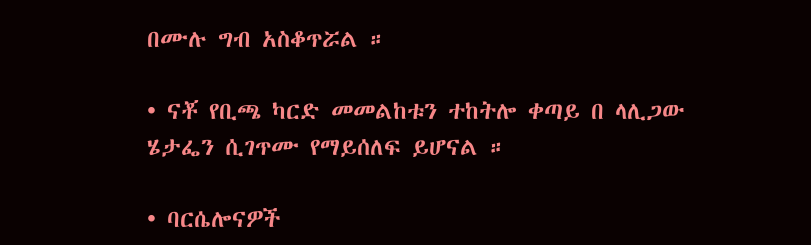በሙሉ ግብ አስቆጥሯል ።

• ናቾ የቢጫ ካርድ መመልከቱን ተከትሎ ቀጣይ በ ላሊጋው ሄታፌን ሲገጥሙ የማይሰለፍ ይሆናል ።

• ባርሴሎናዎች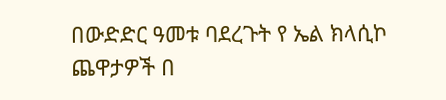በውድድር ዓመቱ ባደረጉት የ ኤል ክላሲኮ ጨዋታዎች በ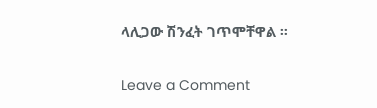ላሊጋው ሽንፈት ገጥሞቸዋል ።

Leave a Comment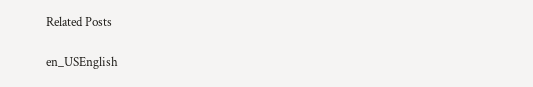Related Posts

en_USEnglish